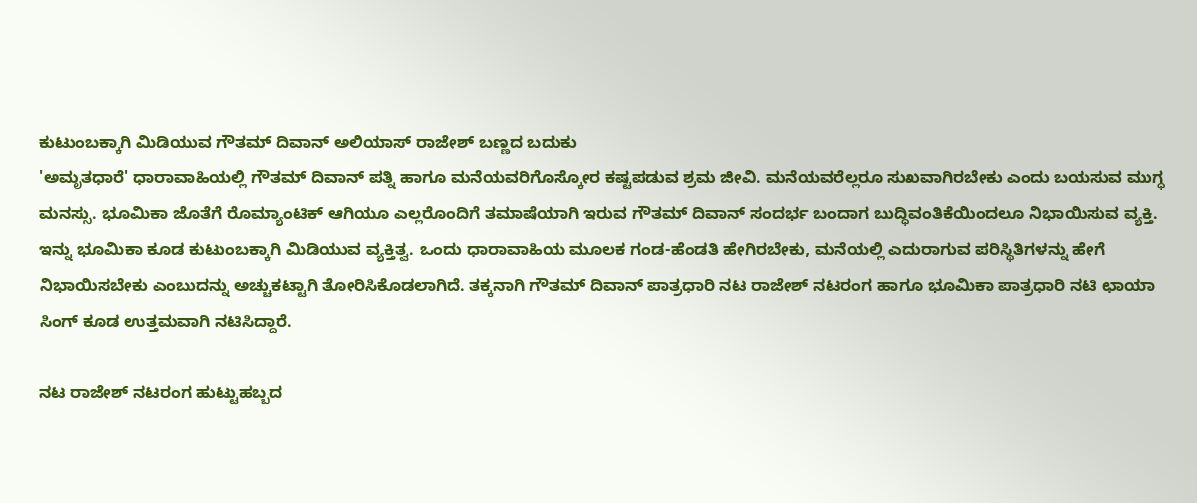ಕುಟುಂಬಕ್ಕಾಗಿ ಮಿಡಿಯುವ ಗೌತಮ್ ದಿವಾನ್ ಅಲಿಯಾಸ್ ರಾಜೇಶ್ ಬಣ್ಣದ ಬದುಕು
'ಅಮೃತಧಾರೆ' ಧಾರಾವಾಹಿಯಲ್ಲಿ ಗೌತಮ್ ದಿವಾನ್ ಪತ್ನಿ ಹಾಗೂ ಮನೆಯವರಿಗೊಸ್ಕೋರ ಕಷ್ಟಪಡುವ ಶ್ರಮ ಜೀವಿ. ಮನೆಯವರೆಲ್ಲರೂ ಸುಖವಾಗಿರಬೇಕು ಎಂದು ಬಯಸುವ ಮುಗ್ಧ ಮನಸ್ಸು. ಭೂಮಿಕಾ ಜೊತೆಗೆ ರೊಮ್ಯಾಂಟಿಕ್ ಆಗಿಯೂ ಎಲ್ಲರೊಂದಿಗೆ ತಮಾಷೆಯಾಗಿ ಇರುವ ಗೌತಮ್ ದಿವಾನ್ ಸಂದರ್ಭ ಬಂದಾಗ ಬುದ್ಧಿವಂತಿಕೆಯಿಂದಲೂ ನಿಭಾಯಿಸುವ ವ್ಯಕ್ತಿ.
ಇನ್ನು ಭೂಮಿಕಾ ಕೂಡ ಕುಟುಂಬಕ್ಕಾಗಿ ಮಿಡಿಯುವ ವ್ಯಕ್ತಿತ್ವ. ಒಂದು ಧಾರಾವಾಹಿಯ ಮೂಲಕ ಗಂಡ-ಹೆಂಡತಿ ಹೇಗಿರಬೇಕು, ಮನೆಯಲ್ಲಿ ಎದುರಾಗುವ ಪರಿಸ್ಥಿತಿಗಳನ್ನು ಹೇಗೆ ನಿಭಾಯಿಸಬೇಕು ಎಂಬುದನ್ನು ಅಚ್ಚುಕಟ್ಟಾಗಿ ತೋರಿಸಿಕೊಡಲಾಗಿದೆ. ತಕ್ಕನಾಗಿ ಗೌತಮ್ ದಿವಾನ್ ಪಾತ್ರಧಾರಿ ನಟ ರಾಜೇಶ್ ನಟರಂಗ ಹಾಗೂ ಭೂಮಿಕಾ ಪಾತ್ರಧಾರಿ ನಟಿ ಛಾಯಾ ಸಿಂಗ್ ಕೂಡ ಉತ್ತಮವಾಗಿ ನಟಿಸಿದ್ದಾರೆ.

ನಟ ರಾಜೇಶ್ ನಟರಂಗ ಹುಟ್ಟುಹಬ್ಬದ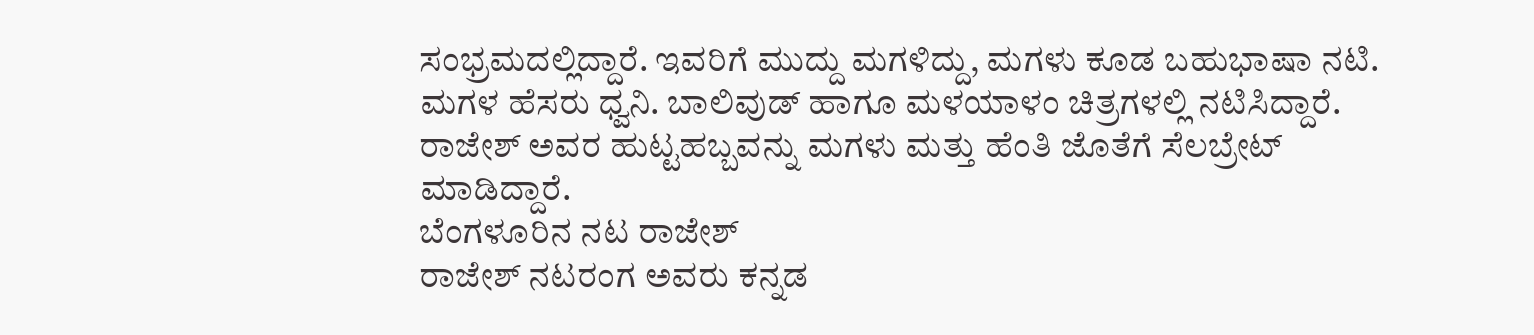ಸಂಭ್ರಮದಲ್ಲಿದ್ದಾರೆ. ಇವರಿಗೆ ಮುದ್ದು ಮಗಳಿದ್ದು, ಮಗಳು ಕೂಡ ಬಹುಭಾಷಾ ನಟಿ. ಮಗಳ ಹೆಸರು ಧ್ವನಿ. ಬಾಲಿವುಡ್ ಹಾಗೂ ಮಳಯಾಳಂ ಚಿತ್ರಗಳಲ್ಲಿ ನಟಿಸಿದ್ದಾರೆ. ರಾಜೇಶ್ ಅವರ ಹುಟ್ಟಹಬ್ಬವನ್ನು ಮಗಳು ಮತ್ತು ಹೆಂತಿ ಜೊತೆಗೆ ಸೆಲಬ್ರೇಟ್ ಮಾಡಿದ್ದಾರೆ.
ಬೆಂಗಳೂರಿನ ನಟ ರಾಜೇಶ್
ರಾಜೇಶ್ ನಟರಂಗ ಅವರು ಕನ್ನಡ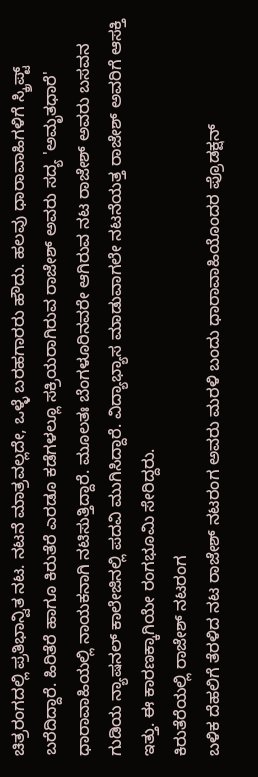ಚಿತ್ರರಂಗದಲ್ಲಿ ಪ್ರತಿಭಾನ್ವಿತ ನಟ. ನಟನೆ ಮಾತ್ರವಲ್ಲದೇ, ಒಳ್ಳೆ ಬರಹಗಾರರು ಹೌದು. ಹಲವು ಧಾರಾವಾಹಿಗಳಿಗೆ ಸ್ಕ್ರಿಪ್ಟ್ ಬರೆದಿದ್ದಾರೆ. ಹಿರಿತೆರೆ ಹಾಗೂ ಕಿರುತೆರೆ ಎರಡೂ ಕಡೆಗಳಲ್ಲೂ ಸಕ್ರಿಯರಾಗಿರುವ ರಾಜೇಶ್ ಅವರು ಸದ್ಯ 'ಅಮೃತಧಾರೆ' ಧಾರಾವಾಹಿಯಲ್ಲಿ ನಾಯಕನಾಗಿ ನಟಿಸುತ್ತಿದ್ದಾರೆ. ಮೂಲತಃ ಬೆಂಗಳೂರಿನವರೇ ಆಗಿರುವ ನಟ ರಾಜೇಶ್ ಅವರು ಬಸವನ ಗುಡಿಯ ನ್ಯಾಷನಲ್ ಕಾಲೇಜಿನಲ್ಲಿ ಪದವಿ ಮುಗಿಸಿದ್ದಾರೆ. ವಿದ್ಯಾಭ್ಯಾಸ ಮಾಡುವಾಗಲೇ ನಟನೆಯತ್ತ ರಾಜೇಶ್ ಅವರಿಗೆ ಆಸಕ್ತಿ ಇತ್ತು. ಈ ಕಾರಣಕ್ಕಾಗಿಯೇ ರಂಗಭೂಮಿ ಸೇರಿದ್ದರು.
ಕಿರುತೆರೆಯಲ್ಲಿ ರಾಜೇಶ್ ನಟರಂಗ
ಬಳಿಕ ದೆಹಲಿಗೆ ತೆರಳಿದ ನಟ ರಾಜೇಶ್ ನಟರಂಗ ಅವರು ಮರಳಿ ಬಂದು ಧಾರಾವಾಹಿಯೊಂದರ ಪ್ರೊಡಕ್ಷನ್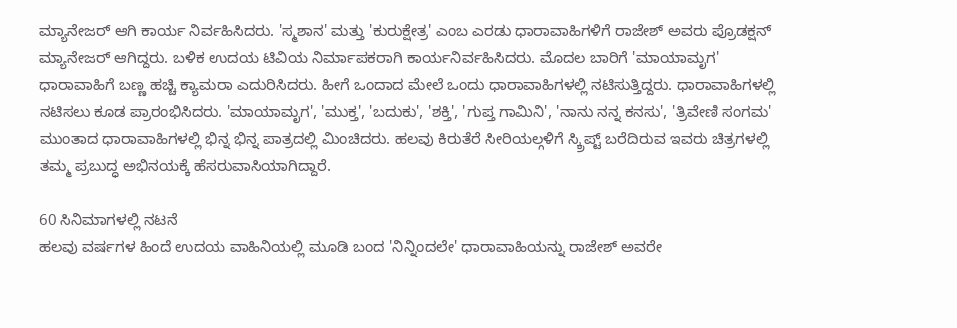ಮ್ಯಾನೇಜರ್ ಆಗಿ ಕಾರ್ಯ ನಿರ್ವಹಿಸಿದರು. 'ಸ್ಮಶಾನ' ಮತ್ತು 'ಕುರುಕ್ಷೇತ್ರ' ಎಂಬ ಎರಡು ಧಾರಾವಾಹಿಗಳಿಗೆ ರಾಜೇಶ್ ಅವರು ಪ್ರೊಡಕ್ಷನ್ ಮ್ಯಾನೇಜರ್ ಆಗಿದ್ದರು. ಬಳಿಕ ಉದಯ ಟಿವಿಯ ನಿರ್ಮಾಪಕರಾಗಿ ಕಾರ್ಯನಿರ್ವಹಿಸಿದರು. ಮೊದಲ ಬಾರಿಗೆ 'ಮಾಯಾಮೃಗ' ಧಾರಾವಾಹಿಗೆ ಬಣ್ಣ ಹಚ್ಚಿ ಕ್ಯಾಮರಾ ಎದುರಿಸಿದರು. ಹೀಗೆ ಒಂದಾದ ಮೇಲೆ ಒಂದು ಧಾರಾವಾಹಿಗಳಲ್ಲಿ ನಟಿಸುತ್ತಿದ್ದರು. ಧಾರಾವಾಹಿಗಳಲ್ಲಿ ನಟಿಸಲು ಕೂಡ ಪ್ರಾರಂಭಿಸಿದರು. 'ಮಾಯಾಮೃಗ', 'ಮುಕ್ತ', 'ಬದುಕು', 'ಶಕ್ತಿ', 'ಗುಪ್ತ ಗಾಮಿನಿ', 'ನಾನು ನನ್ನ ಕನಸು', 'ತ್ರಿವೇಣಿ ಸಂಗಮ' ಮುಂತಾದ ಧಾರಾವಾಹಿಗಳಲ್ಲಿ ಭಿನ್ನ ಭಿನ್ನ ಪಾತ್ರದಲ್ಲಿ ಮಿಂಚಿದರು. ಹಲವು ಕಿರುತೆರೆ ಸೀರಿಯಲ್ಗಳಿಗೆ ಸ್ಕ್ರಿಪ್ಟ್ ಬರೆದಿರುವ ಇವರು ಚಿತ್ರಗಳಲ್ಲಿ ತಮ್ಮ ಪ್ರಬುದ್ಧ ಅಭಿನಯಕ್ಕೆ ಹೆಸರುವಾಸಿಯಾಗಿದ್ದಾರೆ.

60 ಸಿನಿಮಾಗಳಲ್ಲಿ ನಟನೆ
ಹಲವು ವರ್ಷಗಳ ಹಿಂದೆ ಉದಯ ವಾಹಿನಿಯಲ್ಲಿ ಮೂಡಿ ಬಂದ 'ನಿನ್ನಿಂದಲೇ' ಧಾರಾವಾಹಿಯನ್ನು ರಾಜೇಶ್ ಅವರೇ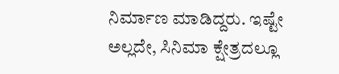ನಿರ್ಮಾಣ ಮಾಡಿದ್ದರು. ಇಷ್ಟೇ ಅಲ್ಲದೇ, ಸಿನಿಮಾ ಕ್ಷೇತ್ರದಲ್ಲೂ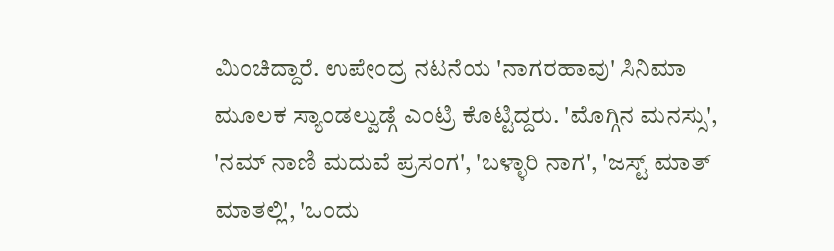ಮಿಂಚಿದ್ದಾರೆ. ಉಪೇಂದ್ರ ನಟನೆಯ 'ನಾಗರಹಾವು' ಸಿನಿಮಾ ಮೂಲಕ ಸ್ಯಾಂಡಲ್ವುಡ್ಗೆ ಎಂಟ್ರಿ ಕೊಟ್ಟಿದ್ದರು. 'ಮೊಗ್ಗಿನ ಮನಸ್ಸು', 'ನಮ್ ನಾಣಿ ಮದುವೆ ಪ್ರಸಂಗ', 'ಬಳ್ಳಾರಿ ನಾಗ', 'ಜಸ್ಟ್ ಮಾತ್ ಮಾತಲ್ಲಿ', 'ಒಂದು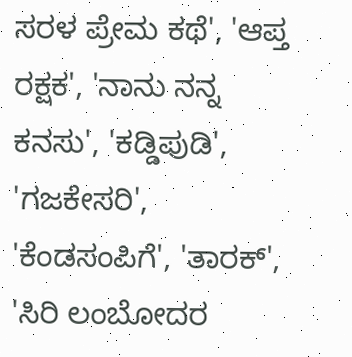ಸರಳ ಪ್ರೇಮ ಕಥೆ', 'ಆಪ್ತ ರಕ್ಷಕ', 'ನಾನು ನನ್ನ ಕನಸು', 'ಕಡ್ಡಿಪುಡಿ', 'ಗಜಕೇಸರಿ', 'ಕೆಂಡಸಂಪಿಗೆ', 'ತಾರಕ್', 'ಸಿರಿ ಲಂಬೋದರ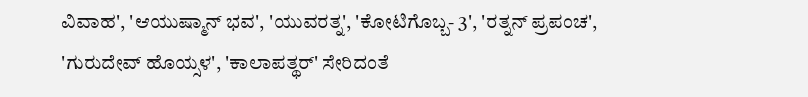ವಿವಾಹ', 'ಆಯುಷ್ಮಾನ್ ಭವ', 'ಯುವರತ್ನ', 'ಕೋಟಿಗೊಬ್ಬ- 3', 'ರತ್ನನ್ ಪ್ರಪಂಚ', 'ಗುರುದೇವ್ ಹೊಯ್ಸಳ', 'ಕಾಲಾಪತ್ಥರ್' ಸೇರಿದಂತೆ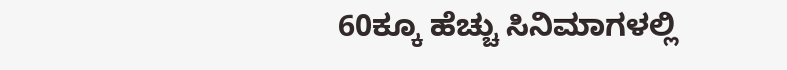60ಕ್ಕೂ ಹೆಚ್ಚು ಸಿನಿಮಾಗಳಲ್ಲಿ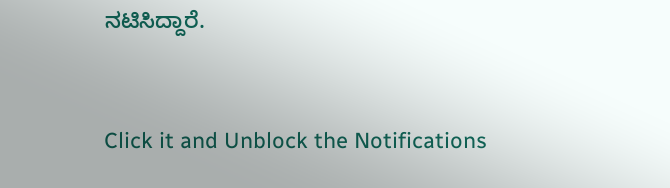ನಟಿಸಿದ್ದಾರೆ.


Click it and Unblock the Notifications